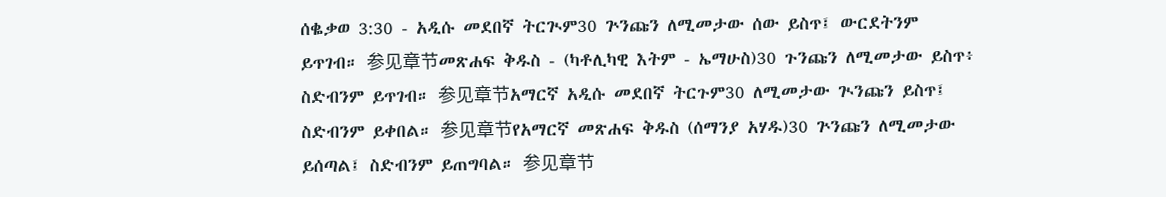ሰቈቃወ 3:30 - አዲሱ መደበኛ ትርጒም30 ጕንጩን ለሚመታው ሰው ይስጥ፤ ውርደትንም ይጥገብ። 参见章节መጽሐፍ ቅዱስ - (ካቶሊካዊ እትም - ኤማሁስ)30 ጉንጩን ለሚመታው ይስጥ፥ ስድብንም ይጥገብ። 参见章节አማርኛ አዲሱ መደበኛ ትርጉም30 ለሚመታው ጒንጩን ይስጥ፤ ስድብንም ይቀበል። 参见章节የአማርኛ መጽሐፍ ቅዱስ (ሰማንያ አሃዱ)30 ጕንጩን ለሚመታው ይሰጣል፤ ስድብንም ይጠግባል። 参见章节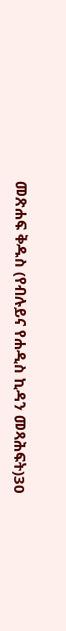መጽሐፍ ቅዱስ (የብሉይና የሐዲስ ኪዳን መጻሕፍት)30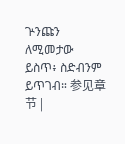ጕንጩን ለሚመታው ይስጥ፥ ስድብንም ይጥገብ። 参见章节 |